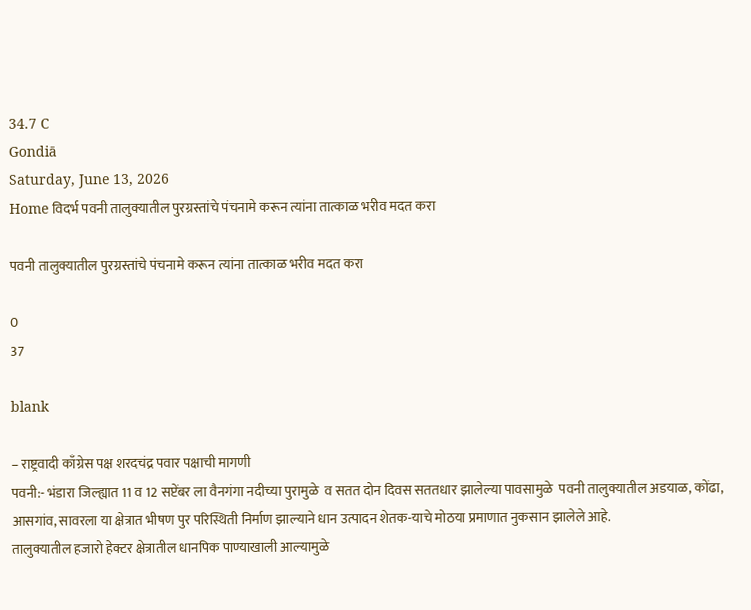34.7 C
Gondiā
Saturday, June 13, 2026
Home विदर्भ पवनी तालुक्यातील पुरग्रस्तांचे पंचनामे करून त्यांना तात्काळ भरीव मदत करा

पवनी तालुक्यातील पुरग्रस्तांचे पंचनामे करून त्यांना तात्काळ भरीव मदत करा

0
37

blank

– राष्ट्रवादी काँग्रेस पक्ष शरदचंद्र पवार पक्षाची मागणी
पवनी:- भंडारा जिल्ह्यात 11 व 12 सप्टेंबर ला वैनगंगा नदीच्या पुरामुळे  व सतत दोन दिवस सततधार झालेल्या पावसामुळे  पवनी तालुक्यातील अडयाळ, कोंढा, आसगांव, सावरला या क्षेत्रात भीषण पुर परिस्थिती निर्माण झाल्याने धान उत्पादन शेतक-याचे मोठया प्रमाणात नुकसान झालेले आहे.
तालुक्यातील हजारो हेक्टर क्षेत्रातील धानपिक पाण्याखाली आल्यामुळे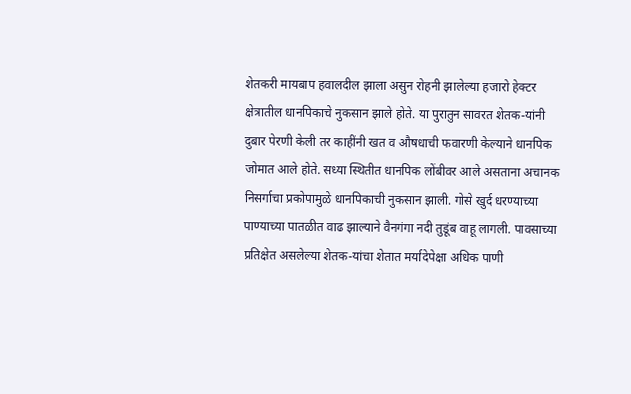शेतकरी मायबाप हवालदील झाला असुन रोहनी झालेल्या हजारो हेक्टर क्षेत्रातील धानपिकाचे नुकसान झाले होते. या पुरातुन सावरत शेतक-यांनी दुबार पेरणी केली तर काहींनी खत व औषधाची फवारणी केल्याने धानपिक जोमात आले होते. सध्या स्थितीत धानपिक लोंबीवर आले असताना अचानक निसर्गाचा प्रकोपामुळे धानपिकाची नुकसान झाली. गोसे खुर्द धरण्याच्या पाण्याच्या पातळीत वाढ झाल्याने वैनगंगा नदी तुडूंब वाहू लागली. पावसाच्या प्रतिक्षेत असलेल्या शेतक-यांचा शेतात मर्यादेपेक्षा अधिक पाणी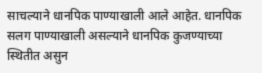साचल्याने धानपिक पाण्याखाली आले आहेत. धानपिक सलग पाण्याखाली असल्याने धानपिक कुजण्याच्या स्थितीत असुन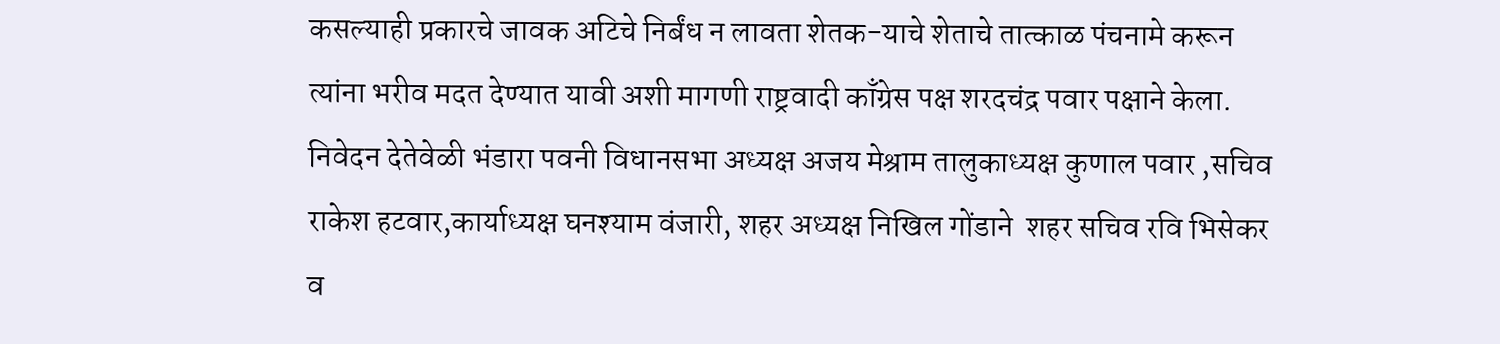कसल्याही प्रकारचे जावक अटिचे निर्बंध न लावता शेतक-याचे शेताचे तात्काळ पंचनामे करून त्यांना भरीव मदत देण्यात यावी अशी मागणी राष्ट्रवादी काँग्रेस पक्ष शरदचंद्र पवार पक्षाने केला.
निवेदन देतेवेळी भंडारा पवनी विधानसभा अध्यक्ष अजय मेश्राम तालुकाध्यक्ष कुणाल पवार ,सचिव राकेश हटवार,कार्याध्यक्ष घनश्याम वंजारी, शहर अध्यक्ष निखिल गोंडाने  शहर सचिव रवि भिसेकर व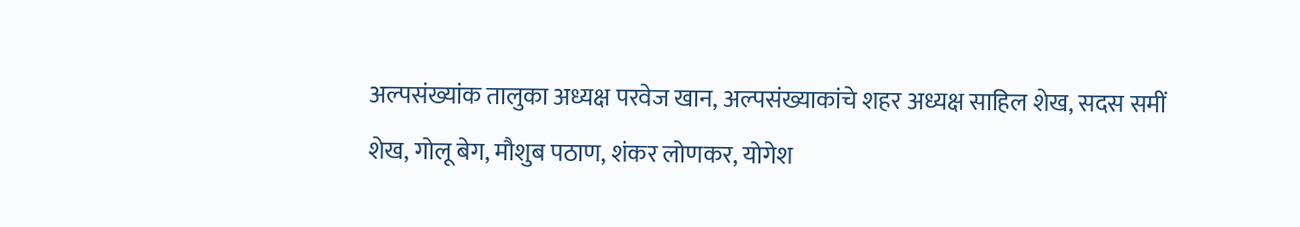अल्पसंख्यांक तालुका अध्यक्ष परवेज खान, अल्पसंख्याकांचे शहर अध्यक्ष साहिल शेख, सदस समीं शेख, गोलू बेग, मौशुब पठाण, शंकर लोणकर, योगेश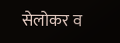सेलोकर व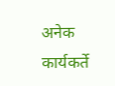अनेक कार्यकर्ते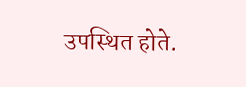उपस्थित होते.